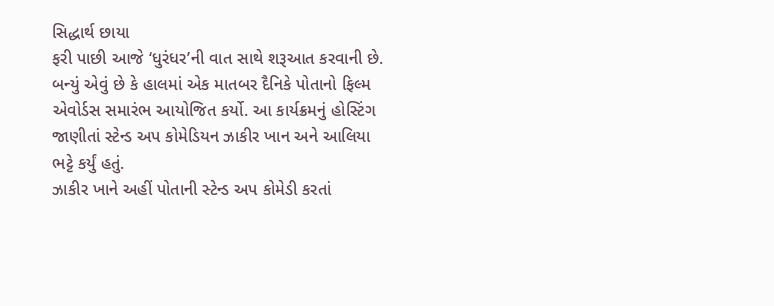સિદ્ધાર્થ છાયા
ફરી પાછી આજે ‘ધુરંધર’ની વાત સાથે શરૂઆત કરવાની છે. બન્યું એવું છે કે હાલમાં એક માતબર દૈનિકે પોતાનો ફિલ્મ એવોર્ડસ સમારંભ આયોજિત કર્યો. આ કાર્યક્રમનું હોસ્ટિંગ જાણીતાં સ્ટેન્ડ અપ કોમેડિયન ઝાકીર ખાન અને આલિયા ભટ્ટે કર્યું હતું.
ઝાકીર ખાને અહીં પોતાની સ્ટેન્ડ અપ કોમેડી કરતાં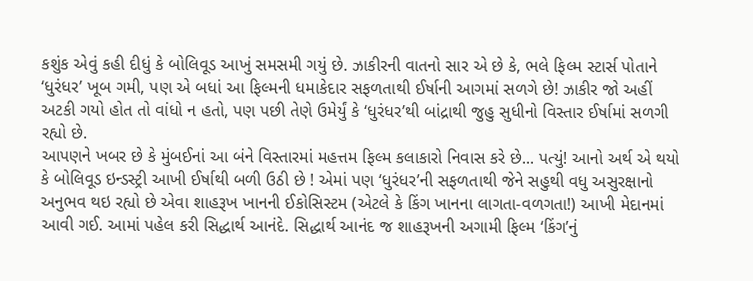કશુંક એવું કહી દીધું કે બોલિવૂડ આખું સમસમી ગયું છે. ઝાકીરની વાતનો સાર એ છે કે, ભલે ફિલ્મ સ્ટાર્સ પોતાને ‘ધુરંધર’ ખૂબ ગમી, પણ એ બધાં આ ફિલ્મની ધમાકેદાર સફળતાથી ઈર્ષાની આગમાં સળગે છે! ઝાકીર જો અહીં અટકી ગયો હોત તો વાંધો ન હતો, પણ પછી તેણે ઉમેર્યું કે ‘ધુરંધર’થી બાંદ્રાથી જુહુ સુધીનો વિસ્તાર ઈર્ષામાં સળગી રહ્યો છે.
આપણને ખબર છે કે મુંબઈનાં આ બંને વિસ્તારમાં મહત્તમ ફિલ્મ કલાકારો નિવાસ કરે છે... પત્યું! આનો અર્થ એ થયો કે બોલિવૂડ ઇન્ડસ્ટ્રી આખી ઈર્ષાથી બળી ઉઠી છે ! એમાં પણ ‘ધુરંધર’ની સફળતાથી જેને સહુથી વધુ અસુરક્ષાનો અનુભવ થઇ રહ્યો છે એવા શાહરૂખ ખાનની ઈકોસિસ્ટમ (એટલે કે કિંગ ખાનના લાગતા-વળગતા!) આખી મેદાનમાં આવી ગઈ. આમાં પહેલ કરી સિદ્ધાર્થ આનંદે. સિદ્ધાર્થ આનંદ જ શાહરૂખની અગામી ફિલ્મ ‘કિંગ’નું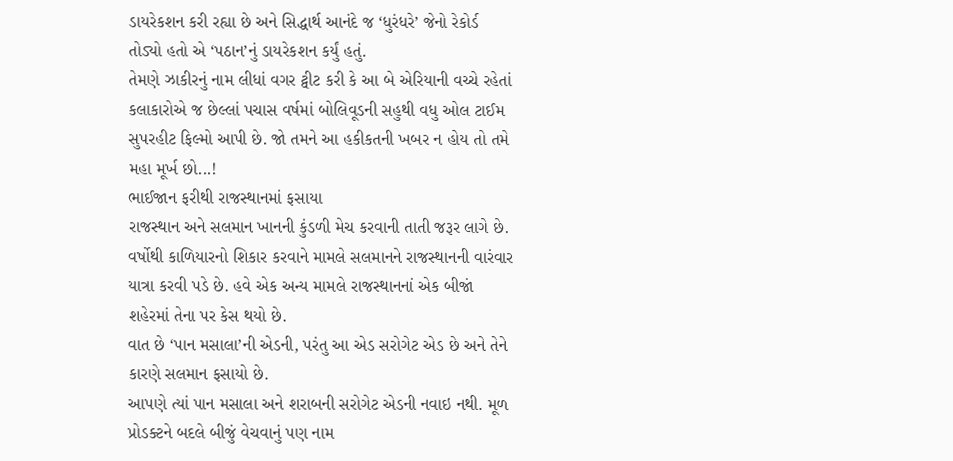ડાયરેકશન કરી રહ્યા છે અને સિદ્ધાર્થ આનંદે જ ‘ધુરંધરે’ જેનો રેકોર્ડ તોડ્યો હતો એ ‘પઠાન’નું ડાયરેકશન કર્યું હતું.
તેમણે ઝાકીરનું નામ લીધાં વગર ટ્વીટ કરી કે આ બે એરિયાની વચ્ચે રહેતાં કલાકારોએ જ છેલ્લાં પચાસ વર્ષમાં બોલિવૂડની સહુથી વધુ ઓલ ટાઈમ સુપરહીટ ફિલ્મો આપી છે. જો તમને આ હકીકતની ખબર ન હોય તો તમે મહા મૂર્ખ છો...!
ભાઈજાન ફરીથી રાજસ્થાનમાં ફસાયા
રાજસ્થાન અને સલમાન ખાનની કુંડળી મેચ કરવાની તાતી જરૂર લાગે છે. વર્ષોથી કાળિયારનો શિકાર કરવાને મામલે સલમાનને રાજસ્થાનની વારંવાર યાત્રા કરવી પડે છે. હવે એક અન્ય મામલે રાજસ્થાનનાં એક બીજાં શહેરમાં તેના પર કેસ થયો છે.
વાત છે ‘પાન મસાલા’ની એડની, પરંતુ આ એડ સરોગેટ એડ છે અને તેને કારણે સલમાન ફસાયો છે.
આપણે ત્યાં પાન મસાલા અને શરાબની સરોગેટ એડની નવાઇ નથી. મૂળ પ્રોડક્ટને બદલે બીજું વેચવાનું પણ નામ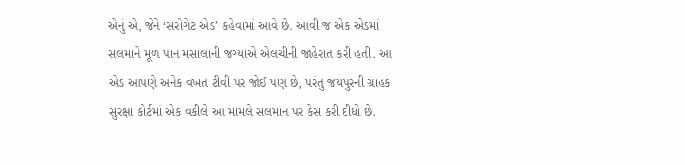એનું એ, જેને ‘સરોગેટ એડ’ કહેવામાં આવે છે. આવી જ એક એડમાં સલમાને મૂળ પાન મસાલાની જગ્યાએ એલચીની જાહેરાત કરી હતી. આ એડ આપણે અનેક વખત ટીવી પર જોઈ પણ છે, પરંતુ જયપુરની ગ્રાહક સુરક્ષા કોર્ટમાં એક વકીલે આ મામલે સલમાન પર કેસ કરી દીધો છે.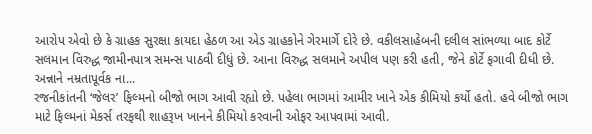આરોપ એવો છે કે ગ્રાહક સુરક્ષા કાયદા હેઠળ આ એડ ગ્રાહકોને ગેરમાર્ગે દોરે છે. વકીલસાહેબની દલીલ સાંભળ્યા બાદ કોર્ટે સલમાન વિરુદ્ધ જામીનપાત્ર સમન્સ પાઠવી દીધું છે. આના વિરુદ્ધ સલમાને અપીલ પણ કરી હતી, જેને કોર્ટે ફગાવી દીધી છે.
અન્નાને નમ્રતાપૂર્વક ના...
રજનીકાંતની ‘જેલર’ ફિલ્મનો બીજો ભાગ આવી રહ્યો છે. પહેલા ભાગમાં આમીર ખાને એક કીમિયો કર્યો હતો. હવે બીજો ભાગ માટે ફિલ્મનાં મેકર્સ તરફથી શાહરૂખ ખાનને કીમિયો કરવાની ઓફર આપવામાં આવી.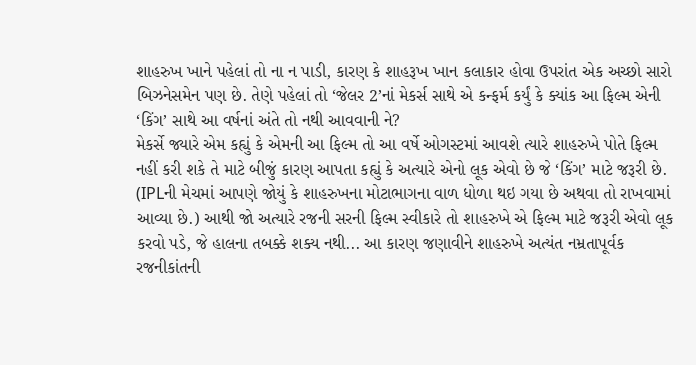શાહરુખ ખાને પહેલાં તો ના ન પાડી, કારણ કે શાહરૂખ ખાન કલાકાર હોવા ઉપરાંત એક અચ્છો સારો બિઝનેસમેન પણ છે. તેણે પહેલાં તો ‘જેલર 2’નાં મેકર્સ સાથે એ કન્ફર્મ કર્યું કે ક્યાંક આ ફિલ્મ એની ‘કિંગ’ સાથે આ વર્ષનાં અંતે તો નથી આવવાની ને?
મેકર્સે જ્યારે એમ કહ્યું કે એમની આ ફિલ્મ તો આ વર્ષે ઓગસ્ટમાં આવશે ત્યારે શાહરુખે પોતે ફિલ્મ નહીં કરી શકે તે માટે બીજું કારણ આપતા કહ્યું કે અત્યારે એનો લૂક એવો છે જે ‘કિંગ’ માટે જરૂરી છે. (IPLની મેચમાં આપણે જોયું કે શાહરુખના મોટાભાગના વાળ ધોળા થઇ ગયા છે અથવા તો રાખવામાં આવ્યા છે.) આથી જો અત્યારે રજની સરની ફિલ્મ સ્વીકારે તો શાહરુખે એ ફિલ્મ માટે જરૂરી એવો લૂક કરવો પડે, જે હાલના તબક્કે શક્ય નથી... આ કારણ જણાવીને શાહરુખે અત્યંત નમ્રતાપૂર્વક રજનીકાંતની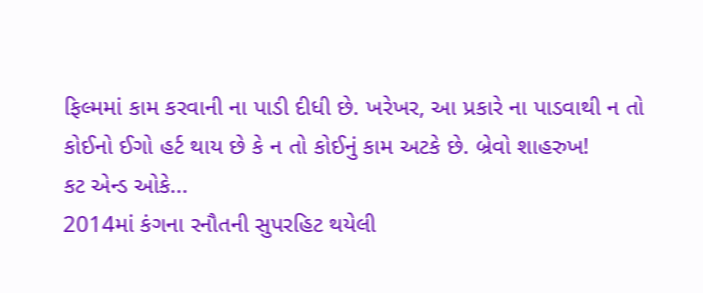ફિલ્મમાં કામ કરવાની ના પાડી દીધી છે. ખરેખર, આ પ્રકારે ના પાડવાથી ન તો કોઈનો ઈગો હર્ટ થાય છે કે ન તો કોઈનું કામ અટકે છે. બ્રેવો શાહરુખ!
કટ એન્ડ ઓકે...
2014માં કંગના રનૌતની સુપરહિટ થયેલી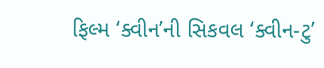ફિલ્મ ‘ક્વીન’ની સિકવલ ‘ક્વીન-ટુ’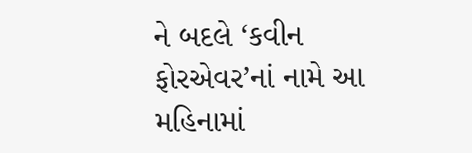ને બદલે ‘કવીન ફોરએવર’નાં નામે આ મહિનામાં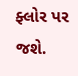ફ્લોર પર જશે.